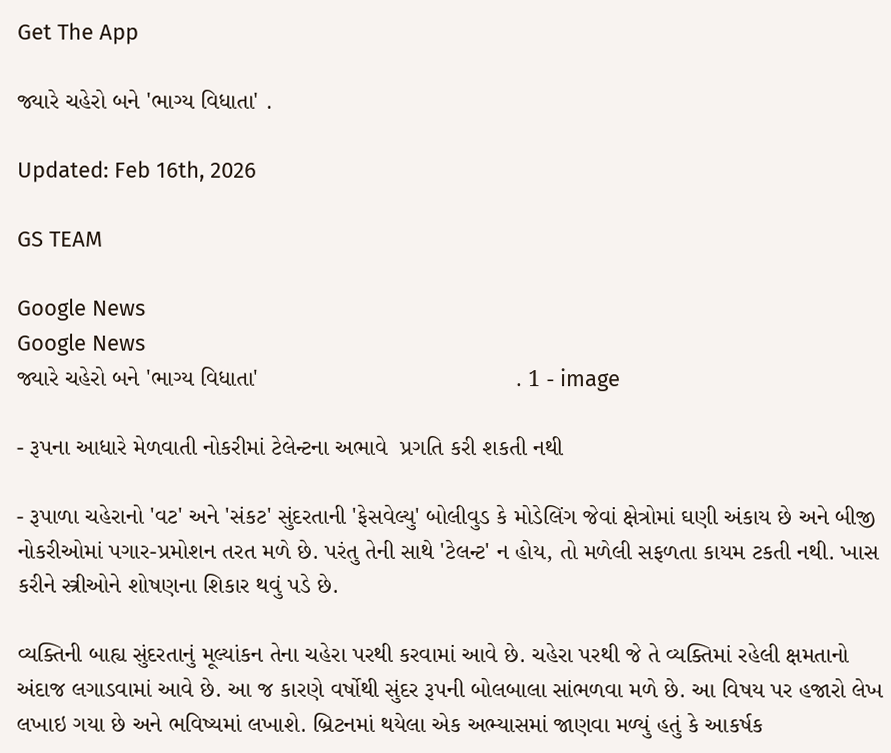Get The App

જ્યારે ચહેરો બને 'ભાગ્ય વિધાતા' .

Updated: Feb 16th, 2026

GS TEAM

Google News
Google News
જ્યારે ચહેરો બને 'ભાગ્ય વિધાતા'                                       . 1 - image

- રૂપના આધારે મેળવાતી નોકરીમાં ટેલેન્ટના અભાવે  પ્રગતિ કરી શકતી નથી

- રૂપાળા ચહેરાનો 'વટ' અને 'સંકટ' સુંદરતાની 'ફેસવેલ્યુ' બોલીવુડ કે મોડેલિંગ જેવાં ક્ષેત્રોમાં ઘણી અંકાય છે અને બીજી નોકરીઓમાં પગાર-પ્રમોશન તરત મળે છે. પરંતુ તેની સાથે 'ટેલન્ટ' ન હોય, તો મળેલી સફળતા કાયમ ટકતી નથી. ખાસ કરીને સ્ત્રીઓને શોષણના શિકાર થવું પડે છે.

વ્યક્તિની બાહ્ય સુંદરતાનું મૂલ્યાંકન તેના ચહેરા પરથી કરવામાં આવે છે. ચહેરા પરથી જે તે વ્યક્તિમાં રહેલી ક્ષમતાનો અંદાજ લગાડવામાં આવે છે. આ જ કારણે વર્ષોથી સુંદર રૂપની બોલબાલા સાંભળવા મળે છે. આ વિષય પર હજારો લેખ લખાઇ ગયા છે અને ભવિષ્યમાં લખાશે. બ્રિટનમાં થયેલા એક અભ્યાસમાં જાણવા મળ્યું હતું કે આકર્ષક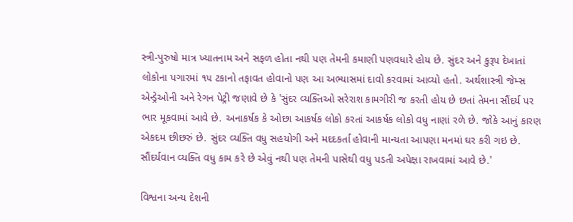સ્ત્રી-પુરુષો માત્ર ખ્યાતનામ અને સફળ હોતા નથી પણ તેમની કમાણી પણવધારે હોય છે. સુંદર અને કુરૂપ દેખાતાં લોકોના પગારમાં ૧૫ ટકાનો તફાવત હોવાનો પણ આ અભ્યાસમાં દાવો કરવામાં આવ્યો હતો. અર્થશાસ્ત્રી જેમ્સ એન્ડ્રેઓની અને રેગન પેટ્રી જણાવે છે કે 'સુંદર વ્યક્તિઓ સરેરાશ કામગીરી જ કરતી હોય છે છતાં તેમના સૌંદર્ય પર ભાર મૂકવામાં આવે છે. અનાકર્ષક કે ઓછા આકર્ષક લોકો કરતાં આકર્ષક લોકો વધુ નાણાં રળે છે. જોકે આનું કારણ એકદમ છીછરું છે. સુંદર વ્યક્તિ વધુ સહયોગી અને મદદકર્તા હોવાની માન્યતા આપણા મનમાં ઘર કરી ગઇ છે. સૌંદર્યવાન વ્યક્તિ વધુ કામ કરે છે એવું નથી પણ તેમની પાસેથી વધુ પડતી અપેક્ષા રાખવામાં આવે છે.'

વિશ્વના અન્ય દેશની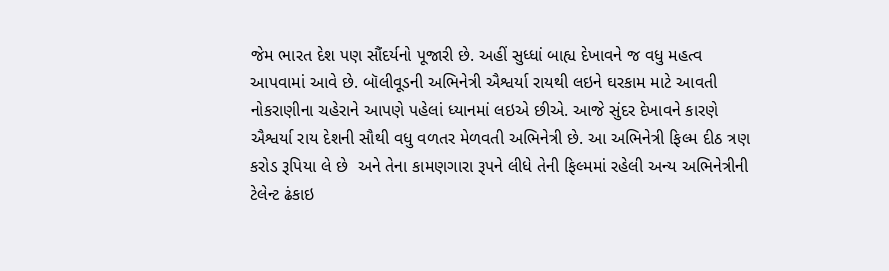જેમ ભારત દેશ પણ સૌંદર્યનો પૂજારી છે. અહીં સુધ્ધાં બાહ્ય દેખાવને જ વધુ મહત્વ આપવામાં આવે છે. બૉલીવૂડની અભિનેત્રી ઐશ્વર્યા રાયથી લઇને ઘરકામ માટે આવતી નોકરાણીના ચહેરાને આપણે પહેલાં ધ્યાનમાં લઇએ છીએ. આજે સુંદર દેખાવને કારણે ઐશ્વર્યા રાય દેશની સૌથી વધુ વળતર મેળવતી અભિનેત્રી છે. આ અભિનેત્રી ફિલ્મ દીઠ ત્રણ કરોડ રૂપિયા લે છે  અને તેના કામણગારા રૂપને લીધે તેની ફિલ્મમાં રહેલી અન્ય અભિનેત્રીની ટેલેન્ટ ઢંકાઇ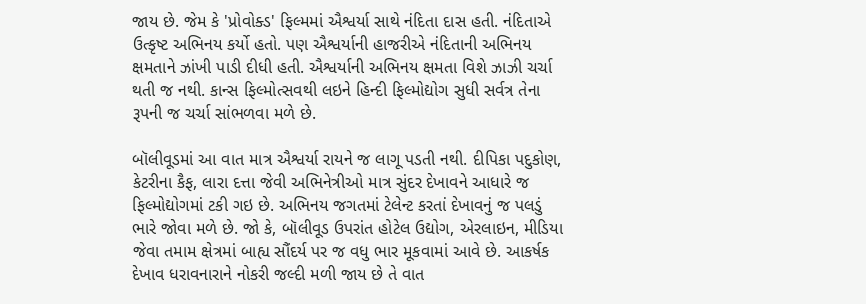જાય છે. જેમ કે 'પ્રોવોક્ડ' ફિલ્મમાં ઐશ્વર્યા સાથે નંદિતા દાસ હતી. નંદિતાએ ઉત્કૃષ્ટ અભિનય કર્યો હતો. પણ ઐશ્વર્યાની હાજરીએ નંદિતાની અભિનય ક્ષમતાને ઝાંખી પાડી દીધી હતી. ઐશ્વર્યાની અભિનય ક્ષમતા વિશે ઝાઝી ચર્ચા થતી જ નથી. કાન્સ ફિલ્મોત્સવથી લઇને હિન્દી ફિલ્મોદ્યોગ સુધી સર્વત્ર તેના રૂપની જ ચર્ચા સાંભળવા મળે છે.

બૉલીવૂડમાં આ વાત માત્ર ઐશ્વર્યા રાયને જ લાગૂ પડતી નથી. દીપિકા પદુકોણ, કેટરીના કૈફ, લારા દત્તા જેવી અભિનેત્રીઓ માત્ર સુંદર દેખાવને આધારે જ ફિલ્મોદ્યોગમાં ટકી ગઇ છે. અભિનય જગતમાં ટેલેન્ટ કરતાં દેખાવનું જ પલડું ભારે જોવા મળે છે. જો કે, બૉલીવૂડ ઉપરાંત હોટેલ ઉદ્યોગ, એરલાઇન, મીડિયા જેવા તમામ ક્ષેત્રમાં બાહ્ય સૌંદર્ય પર જ વધુ ભાર મૂકવામાં આવે છે. આકર્ષક દેખાવ ધરાવનારાને નોકરી જલ્દી મળી જાય છે તે વાત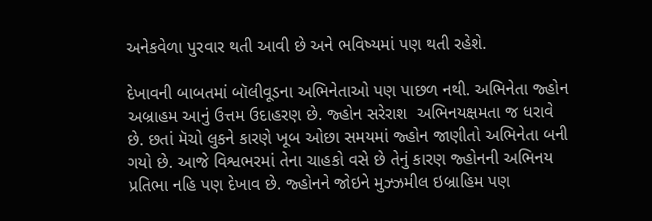અનેકવેળા પુરવાર થતી આવી છે અને ભવિષ્યમાં પણ થતી રહેશે.

દેખાવની બાબતમાં બૉલીવૂડના અભિનેતાઓ પણ પાછળ નથી. અભિનેતા જ્હોન અબ્રાહમ આનું ઉત્તમ ઉદાહરણ છે. જ્હોન સરેરાશ  અભિનયક્ષમતા જ ધરાવે છે. છતાં મૅચો લુકને કારણે ખૂબ ઓછા સમયમાં જ્હોન જાણીતો અભિનેતા બની ગયો છે. આજે વિશ્વભરમાં તેના ચાહકો વસે છે તેનું કારણ જ્હોનની અભિનય પ્રતિભા નહિ પણ દેખાવ છે. જ્હોનને જોઇને મુઝ્ઝમીલ ઇબ્રાહિમ પણ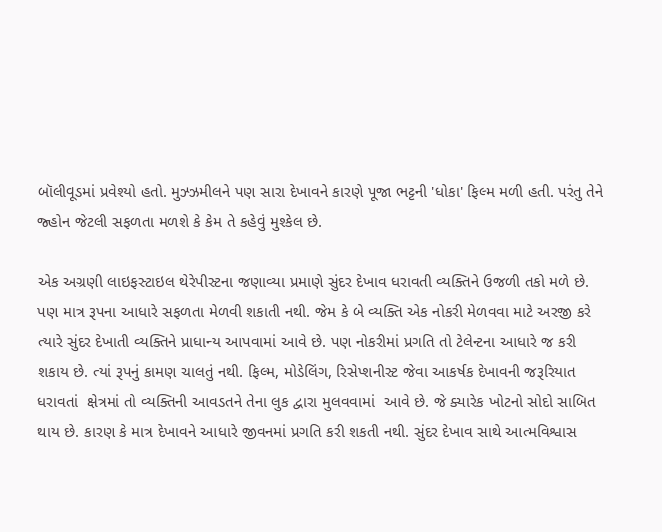બૉલીવૂડમાં પ્રવેશ્યો હતો. મુઝ્ઝમીલને પણ સારા દેખાવને કારણે પૂજા ભટ્ટની 'ધોકા' ફિલ્મ મળી હતી. પરંતુ તેને જ્હોન જેટલી સફળતા મળશે કે કેમ તે કહેવું મુશ્કેલ છે.

એક અગ્રણી લાઇફસ્ટાઇલ થેરેપીસ્ટના જણાવ્યા પ્રમાણે સુંદર દેખાવ ધરાવતી વ્યક્તિને ઉજળી તકો મળે છે. પણ માત્ર રૂપના આધારે સફળતા મેળવી શકાતી નથી. જેમ કે બે વ્યક્તિ એક નોકરી મેળવવા માટે અરજી કરે ત્યારે સુંદર દેખાતી વ્યક્તિને પ્રાધાન્ય આપવામાં આવે છે. પણ નોકરીમાં પ્રગતિ તો ટેલેન્ટના આધારે જ કરી શકાય છે. ત્યાં રૂપનું કામણ ચાલતું નથી. ફિલ્મ, મોડેલિંગ, રિસેપ્શનીસ્ટ જેવા આકર્ષક દેખાવની જરૂરિયાત ધરાવતાં  ક્ષેત્રમાં તો વ્યક્તિની આવડતને તેના લુક દ્વારા મુલવવામાં  આવે છે. જે ક્યારેક ખોટનો સોદો સાબિત થાય છે. કારણ કે માત્ર દેખાવને આધારે જીવનમાં પ્રગતિ કરી શકતી નથી. સુંદર દેખાવ સાથે આત્મવિશ્વાસ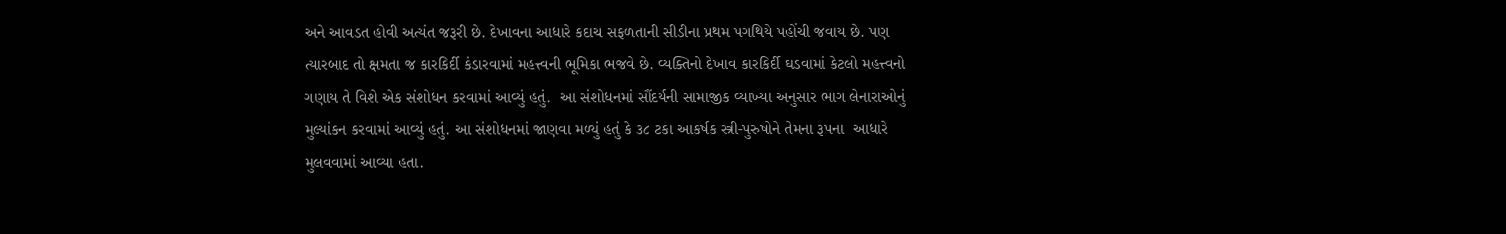અને આવડત હોવી અત્યંત જરૂરી છે. દેખાવના આધારે કદાચ સફળતાની સીડીના પ્રથમ પગથિયે પહોંચી જવાય છે. પણ ત્યારબાદ તો ક્ષમતા જ કારકિર્દી કંડારવામાં મહત્ત્વની ભૂમિકા ભજવે છે. વ્યક્તિનો દેખાવ કારકિર્દી ઘડવામાં કેટલો મહત્ત્વનો ગણાય તે વિશે એક સંશોધન કરવામાં આવ્યું હતું.  આ સંશોધનમાં સૌંદર્યની સામાજીક વ્યાખ્યા અનુસાર ભાગ લેનારાઓનું મુલ્યાંકન કરવામાં આવ્યું હતું. આ સંશોધનમાં જાણવા મળ્યું હતું કે ૩૮ ટકા આકર્ષક સ્ત્રી-પુરુષોને તેમના રૂપના  આધારે  મુલવવામાં આવ્યા હતા.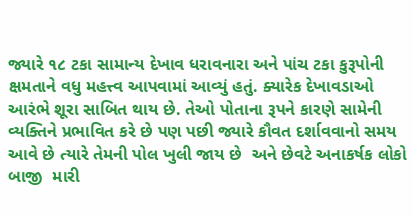જ્યારે ૧૮ ટકા સામાન્ય દેખાવ ધરાવનારા અને પાંચ ટકા કુરૂપોની ક્ષમતાને વધુ મહત્ત્વ આપવામાં આવ્યું હતું. ક્યારેક દેખાવડાઓ આરંભે શૂરા સાબિત થાય છે. તેઓ પોતાના રૂપને કારણે સામેની વ્યક્તિને પ્રભાવિત કરે છે પણ પછી જ્યારે કૌવત દર્શાવવાનો સમય આવે છે ત્યારે તેમની પોલ ખુલી જાય છે  અને છેવટે અનાકર્ષક લોકો બાજી  મારી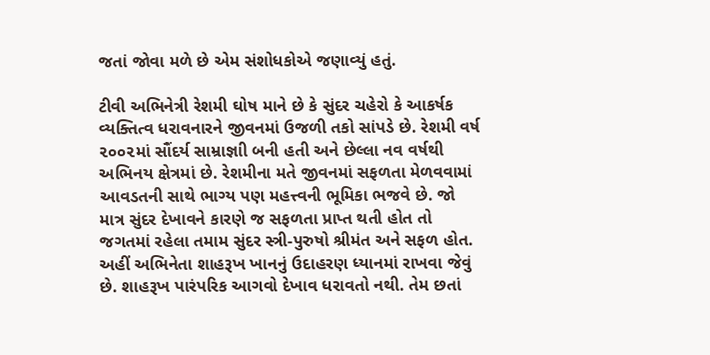જતાં જોવા મળે છે એમ સંશોધકોએ જણાવ્યું હતું.

ટીવી અભિનેત્રી રેશમી ઘોષ માને છે કે સુંદર ચહેરો કે આકર્ષક વ્યક્તિત્વ ધરાવનારને જીવનમાં ઉજળી તકો સાંપડે છે. રેશમી વર્ષ ૨૦૦૨માં સૌંદર્ય સામ્રાજ્ઞાી બની હતી અને છેલ્લા નવ વર્ષથી અભિનય ક્ષેત્રમાં છે. રેશમીના મતે જીવનમાં સફળતા મેળવવામાં આવડતની સાથે ભાગ્ય પણ મહત્ત્વની ભૂમિકા ભજવે છે. જો માત્ર સુંદર દેખાવને કારણે જ સફળતા પ્રાપ્ત થતી હોત તો જગતમાં રહેલા તમામ સુંદર સ્ત્રી-પુરુષો શ્રીમંત અને સફળ હોત.  અહીં અભિનેતા શાહરૂખ ખાનનું ઉદાહરણ ધ્યાનમાં રાખવા જેવું છે. શાહરૂખ પારંપરિક આગવો દેખાવ ધરાવતો નથી. તેમ છતાં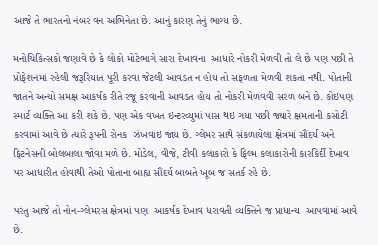આજે તે ભારતનો નંબર વન અભિનેતા છે. આનું કારણ તેનું ભાગ્ય છે.

મનોચિકિત્સકો જણાવે છે કે લોકો મોટેભાગે સારા દેખાવના  આધારે નોકરી મેળવી તો લે છે પણ પછી તે પ્રોફેશનમાં રહેલી જરૂરિયાત પૂરી કરવા જેટલી આવડત ન હોય તો સફળતા મેળવી શકતા નથી. પોતાની જાતને અન્યો સમક્ષ આકર્ષક રીતે રજૂ કરવાની આવડત હોય તો નોકરી મેળવવી સરળ બને છે. કોઇપણ સ્માર્ટ વ્યક્તિ આ કરી શકે છે. પણ એક વખત ઇન્ટરવ્યુમાં પાસ થઇ ગયા પછી જ્યારે ક્ષમતાની કસોટી કરવામાં આવે છે ત્યારે રૂપની રોનક  ઝંખવાઇ જાય છે. ગ્લેમર સાથે સંકળાયેલા ક્ષેત્રમાં સૌંદર્ય અને ફિટનેસની બોલબાલા જોવા મળે છે. મોડેલ, વીજે, ટીવી કલાકારો કે ફિલ્મ કલાકારોની કારકિર્દી દેખાવ પર આધારીત હોવાથી તેઓ પોતાના બાહ્ય સૌંદર્ય બાબતે ખૂબ જ સતર્ક રહે છે.

પરંતુ આજે તો નોન-ગ્લેમરસ ક્ષેત્રમાં પણ  આકર્ષક દેખાવ ધરાવતી વ્યક્તિને જ પ્રાધાન્ય  આપવામાં આવે છે.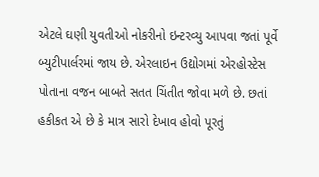એટલે ઘણી યુવતીઓ નોકરીનો ઇન્ટરવ્યુ આપવા જતાં પૂર્વે બ્યુટીપાર્લરમાં જાય છે. એરલાઇન ઉદ્યોગમાં એરહોસ્ટેસ પોતાના વજન બાબતે સતત ચિંતીત જોવા મળે છે. છતાં હકીકત એ છે કે માત્ર સારો દેખાવ હોવો પૂરતું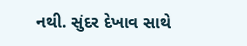નથી. સુંદર દેખાવ સાથે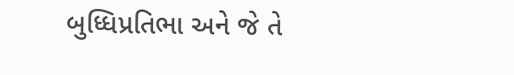બુધ્ધિપ્રતિભા અને જે તે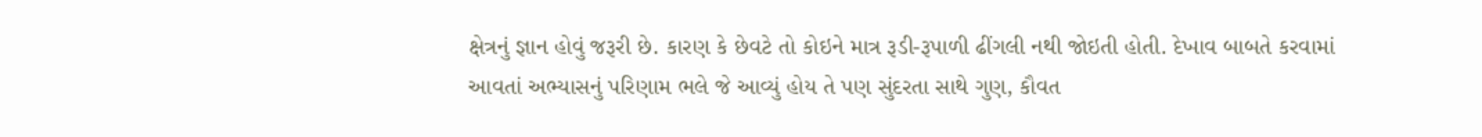ક્ષેત્રનું જ્ઞાન હોવું જરૂરી છે. કારણ કે છેવટે તો કોઇને માત્ર રૂડી-રૂપાળી ઢીંગલી નથી જોઇતી હોતી. દેખાવ બાબતે કરવામાં આવતાં અભ્યાસનું પરિણામ ભલે જે આવ્યું હોય તે પણ સુંદરતા સાથે ગુણ, કૌવત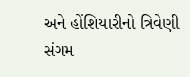અને હોંશિયારીનો ત્રિવેણી સંગમ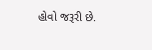હોવો જરૂરી છે.